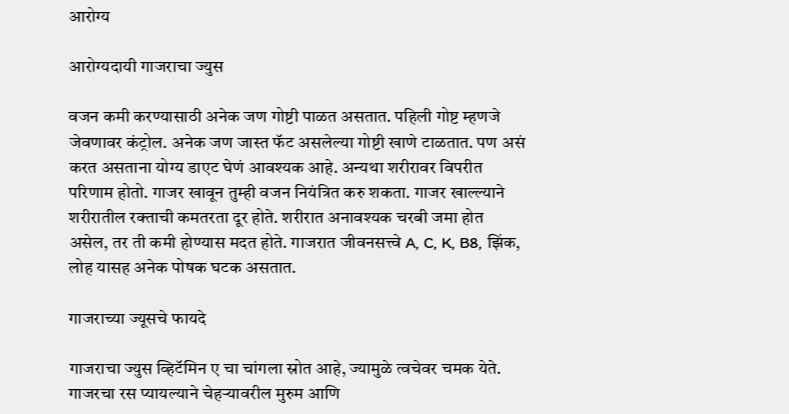आरोग्य

आरोग्यदायी गाजराचा ज्युस

वजन कमी करण्यासाठी अनेक जण गोष्टी पाळत असतात. पहिली गोष्ट म्हणजे जेवणावर कंट्रोल. अनेक जण जास्त फॅट असलेल्या गोष्टी खाणे टाळतात. पण असं करत असताना योग्य डाएट घेणं आवश्यक आहे. अन्यथा शरीरावर विपरीत परिणाम होतो. गाजर खावून तुम्ही वजन नियंत्रित करु शकता. गाजर खाल्ल्याने शरीरातील रक्ताची कमतरता दूर होते. शरीरात अनावश्यक चरबी जमा होत असेल, तर ती कमी होण्यास मदत होते. गाजरात जीवनसत्त्वे A, C, K, B8, झिंक, लोह यासह अनेक पोषक घटक असतात.

गाजराच्या ज्यूसचे फायदे

गाजराचा ज्युस व्हिटॅमिन ए चा चांगला स्रोत आहे, ज्यामुळे त्वचेवर चमक येते. गाजरचा रस प्यायल्याने चेहऱ्यावरील मुरुम आणि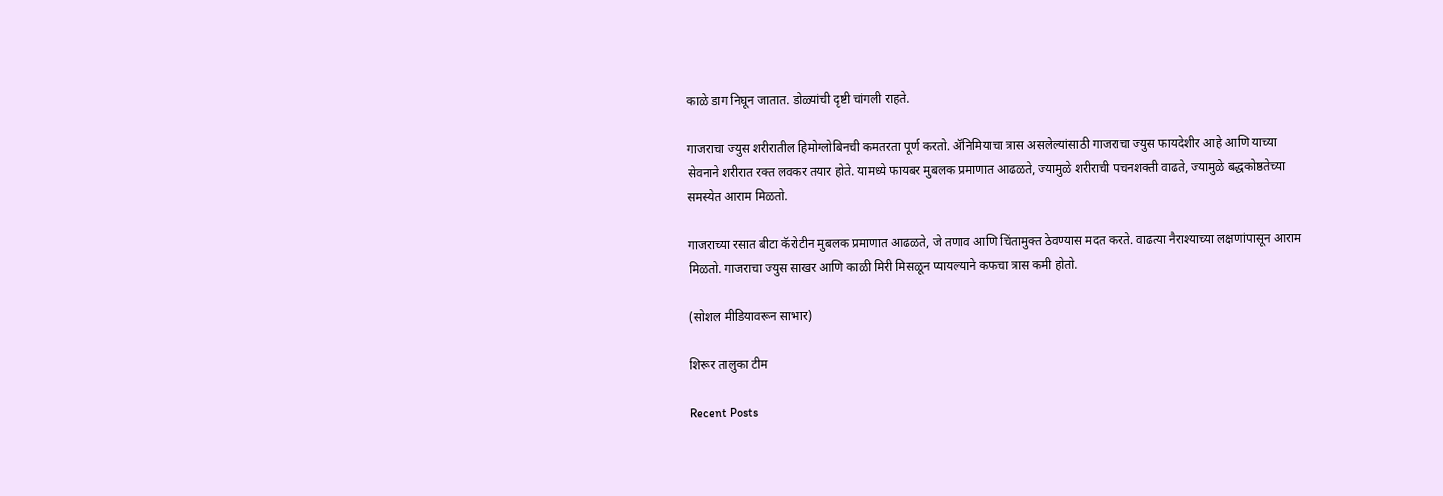काळे डाग निघून जातात. डोळ्यांची दृष्टी चांगली राहते.

गाजराचा ज्युस शरीरातील हिमोग्लोबिनची कमतरता पूर्ण करतो. ॲनिमियाचा त्रास असलेल्यांसाठी गाजराचा ज्युस फायदेशीर आहे आणि याच्या सेवनाने शरीरात रक्त लवकर तयार होते. यामध्ये फायबर मुबलक प्रमाणात आढळते, ज्यामुळे शरीराची पचनशक्ती वाढते, ज्यामुळे बद्धकोष्ठतेच्या समस्येत आराम मिळतो.

गाजराच्या रसात बीटा कॅरोटीन मुबलक प्रमाणात आढळते, जे तणाव आणि चिंतामुक्त ठेवण्यास मदत करते. वाढत्या नैराश्याच्या लक्षणांपासून आराम मिळतो. गाजराचा ज्युस साखर आणि काळी मिरी मिसळून प्यायल्याने कफचा त्रास कमी होतो.

(सोशल मीडियावरून साभार)

शिरूर तालुका टीम

Recent Posts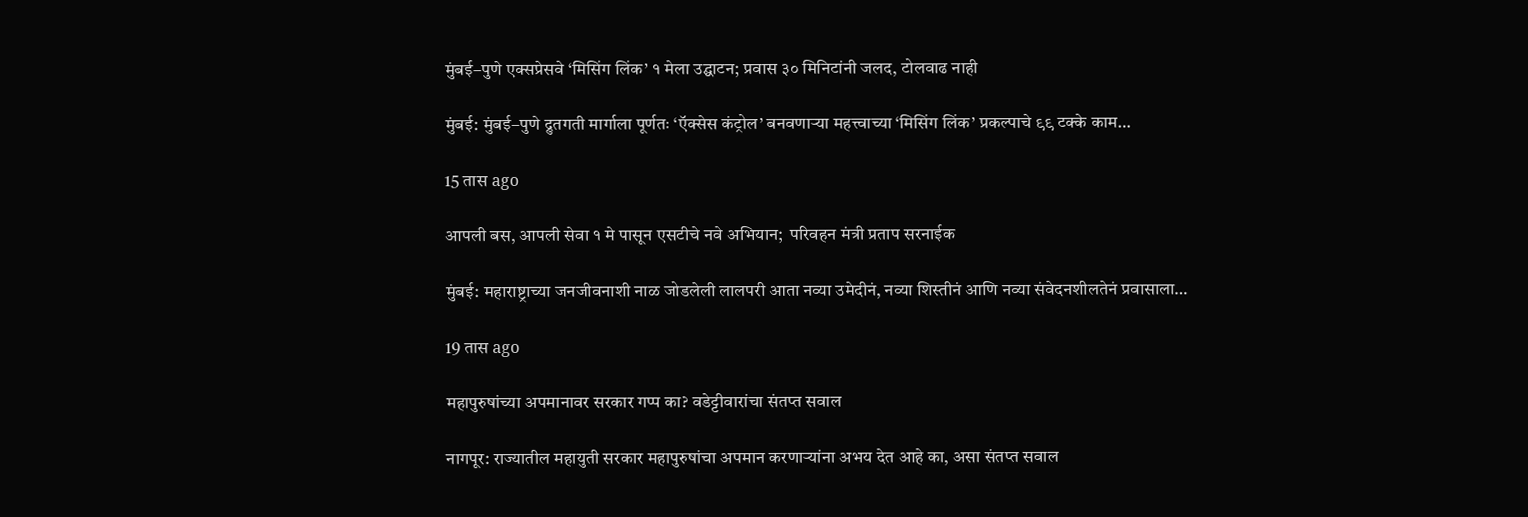मुंबई–पुणे एक्सप्रेसवे ‘मिसिंग लिंक’ १ मेला उद्घाटन; प्रवास ३० मिनिटांनी जलद, टोलवाढ नाही

मुंबई: मुंबई–पुणे द्रुतगती मार्गाला पूर्णतः ‘ऍक्सेस कंट्रोल’ बनवणाऱ्या महत्त्वाच्या ‘मिसिंग लिंक’ प्रकल्पाचे ९९ टक्के काम…

15 तास ago

आपली बस, आपली सेवा १ मे पासून एसटीचे नवे अभियान;  परिवहन मंत्री प्रताप सरनाईक

मुंबई: महाराष्ट्राच्या जनजीवनाशी नाळ जोडलेली लालपरी आता नव्या उमेदीनं, नव्या शिस्तीनं आणि नव्या संवेदनशीलतेनं प्रवासाला…

19 तास ago

महापुरुषांच्या अपमानावर सरकार गप्प का? वडेट्टीवारांचा संतप्त सवाल

नागपूर: राज्यातील महायुती सरकार महापुरुषांचा अपमान करणाऱ्यांना अभय देत आहे का, असा संतप्त सवाल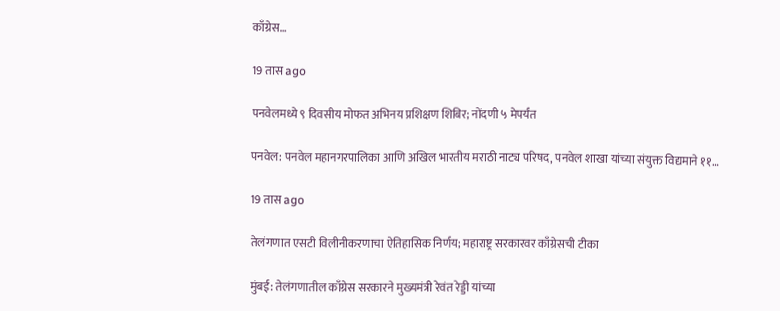काँग्रेस…

19 तास ago

पनवेलमध्ये ९ दिवसीय मोफत अभिनय प्रशिक्षण शिबिर; नोंदणी ५ मेपर्यंत

पनवेल: पनवेल महानगरपालिका आणि अखिल भारतीय मराठी नाट्य परिषद, पनवेल शाखा यांच्या संयुक्त विद्यमाने ११…

19 तास ago

तेलंगणात एसटी विलीनीकरणाचा ऐतिहासिक निर्णय; महाराष्ट्र सरकारवर काँग्रेसची टीका

मुंबई: तेलंगणातील काँग्रेस सरकारने मुख्यमंत्री रेवंत रेड्डी यांच्या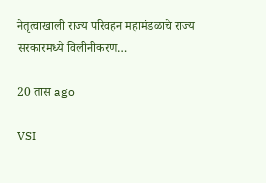नेतृत्वाखाली राज्य परिवहन महामंडळाचे राज्य सरकारमध्ये विलीनीकरण…

20 तास ago

VSI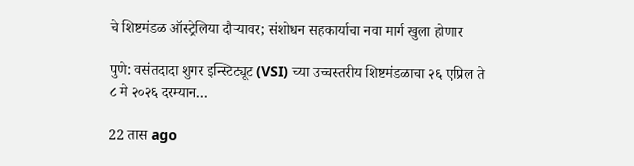चे शिष्टमंडळ ऑस्ट्रेलिया दौऱ्यावर; संशोधन सहकार्याचा नवा मार्ग खुला होणार

पुणे: वसंतदादा शुगर इन्स्टिट्यूट (VSI) च्या उच्चस्तरीय शिष्टमंडळाचा २६ एप्रिल ते ८ मे २०२६ दरम्यान…

22 तास ago